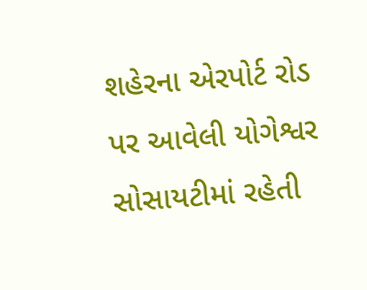શહેરના એરપોર્ટ રોડ પર આવેલી યોગેશ્વર સોસાયટીમાં રહેતી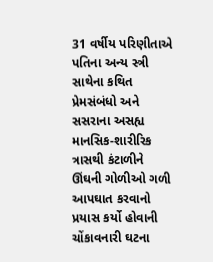31 વર્ષીય પરિણીતાએ પતિના અન્ય સ્ત્રી સાથેના કથિત પ્રેમસંબંધો અને સસરાના અસહ્ય માનસિક-શારીરિક ત્રાસથી કંટાળીને ઊંઘની ગોળીઓ ગળી આપઘાત કરવાનો પ્રયાસ કર્યો હોવાની ચોંકાવનારી ઘટના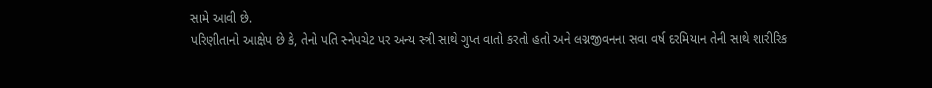સામે આવી છે.
પરિણીતાનો આક્ષેપ છે કે, તેનો પતિ સ્નેપચેટ પર અન્ય સ્ત્રી સાથે ગુપ્ત વાતો કરતો હતો અને લગ્નજીવનના સવા વર્ષ દરમિયાન તેની સાથે શારીરિક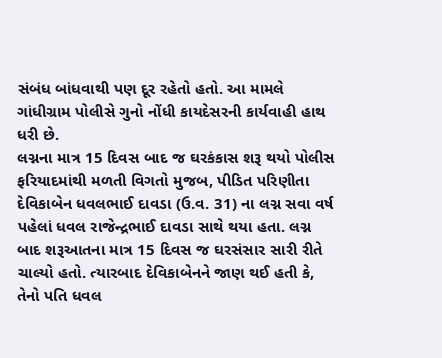સંબંધ બાંધવાથી પણ દૂર રહેતો હતો. આ મામલે ગાંધીગ્રામ પોલીસે ગુનો નોંધી કાયદેસરની કાર્યવાહી હાથ ધરી છે.
લગ્નના માત્ર 15 દિવસ બાદ જ ઘરકંકાસ શરૂ થયો પોલીસ ફરિયાદમાંથી મળતી વિગતો મુજબ, પીડિત પરિણીતા દેવિકાબેન ધવલભાઈ દાવડા (ઉ.વ. 31) ના લગ્ન સવા વર્ષ પહેલાં ધવલ રાજેન્દ્રભાઈ દાવડા સાથે થયા હતા. લગ્ન બાદ શરૂઆતના માત્ર 15 દિવસ જ ઘરસંસાર સારી રીતે ચાલ્યો હતો. ત્યારબાદ દેવિકાબેનને જાણ થઈ હતી કે, તેનો પતિ ધવલ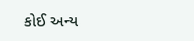કોઈ અન્ય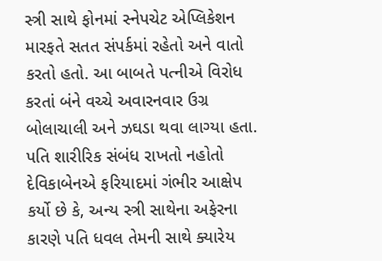સ્ત્રી સાથે ફોનમાં સ્નેપચેટ એપ્લિકેશન મારફતે સતત સંપર્કમાં રહેતો અને વાતો કરતો હતો. આ બાબતે પત્નીએ વિરોધ કરતાં બંને વચ્ચે અવારનવાર ઉગ્ર બોલાચાલી અને ઝઘડા થવા લાગ્યા હતા.
પતિ શારીરિક સંબંધ રાખતો નહોતો દેવિકાબેનએ ફરિયાદમાં ગંભીર આક્ષેપ કર્યો છે કે, અન્ય સ્ત્રી સાથેના અફેરના કારણે પતિ ધવલ તેમની સાથે ક્યારેય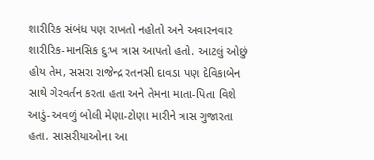શારીરિક સંબંધ પણ રાખતો નહોતો અને અવારનવાર શારીરિક-માનસિક દુઃખ ત્રાસ આપતો હતો. આટલું ઓછું હોય તેમ, સસરા રાજેન્દ્ર રતનસી દાવડા પણ દેવિકાબેન સાથે ગેરવર્તન કરતા હતા અને તેમના માતા-પિતા વિશે આડું-અવળું બોલી મેણા-ટોણા મારીને ત્રાસ ગુજારતા હતા. સાસરીયાઓના આ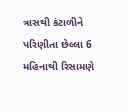ત્રાસથી કંટાળીને પરિણીતા છેલ્લા 6 મહિનાથી રિસામણે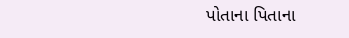પોતાના પિતાના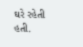ઘરે રહેતી હતી.